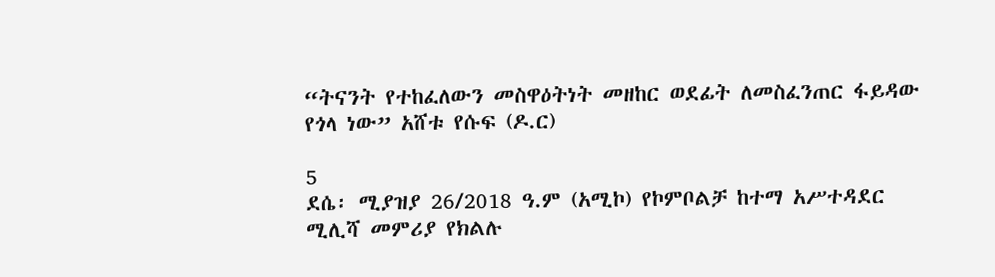“ትናንት የተከፈለውን መስዋዕትነት መዘከር ወደፊት ለመስፈንጠር ፋይዳው የጎላ ነው” አሸቱ የሱፍ (ዶ.ር)

5
ደሴ፡ ሚያዝያ 26/2018 ዓ.ም (አሚኮ) የኮምቦልቻ ከተማ አሥተዳደር ሚሊሻ መምሪያ የክልሉ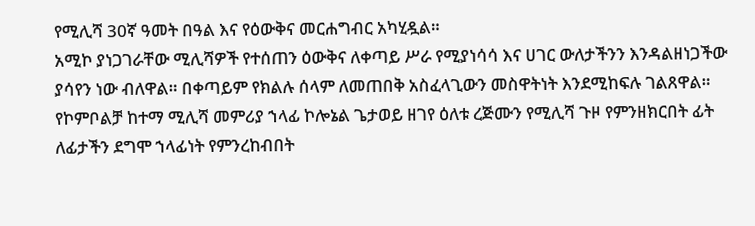የሚሊሻ 30ኛ ዓመት በዓል እና የዕውቅና መርሐግብር አካሂዷል።
አሚኮ ያነጋገራቸው ሚሊሻዎች የተሰጠን ዕውቅና ለቀጣይ ሥራ የሚያነሳሳ እና ሀገር ውለታችንን እንዳልዘነጋችው ያሳየን ነው ብለዋል። በቀጣይም የክልሉ ሰላም ለመጠበቅ አስፈላጊውን መስዋትነት እንደሚከፍሉ ገልጸዋል።
የኮምቦልቻ ከተማ ሚሊሻ መምሪያ ኀላፊ ኮሎኔል ጌታወይ ዘገየ ዕለቱ ረጅሙን የሚሊሻ ጉዞ የምንዘክርበት ፊት ለፊታችን ደግሞ ኀላፊነት የምንረከብበት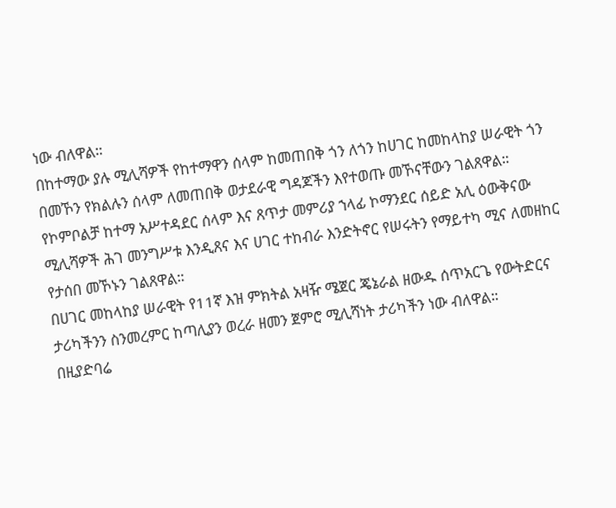ነው ብለዋል።
በከተማው ያሉ ሚሊሻዎች የከተማዋን ሰላም ከመጠበቅ ጎን ለጎን ከሀገር ከመከላከያ ሠራዊት ጎን በመኾን የክልሉን ሰላም ለመጠበቅ ወታደራዊ ግዳጆችን እየተወጡ መኾናቸውን ገልጸዋል።
የኮምቦልቻ ከተማ አሥተዳደር ሰላም እና ጸጥታ መምሪያ ኀላፊ ኮማንደር ሰይድ አሊ ዕውቅናው ሚሊሻዎች ሕገ መንግሥቱ እንዲጸና እና ሀገር ተከብራ እንድትኖር የሠሩትን የማይተካ ሚና ለመዘከር የታሰበ መኾኑን ገልጸዋል።
በሀገር መከላከያ ሠራዊት የ11ኛ እዝ ምክትል አዛዥ ሜጀር ጄኔራል ዘውዱ ሰጥአርጌ የውትድርና ታሪካችንን ስንመረምር ከጣሊያን ወረራ ዘመን ጀምሮ ሚሊሻነት ታሪካችን ነው ብለዋል።
በዚያድባሬ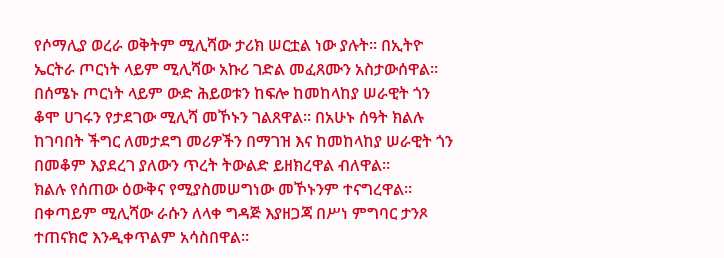የሶማሊያ ወረራ ወቅትም ሚሊሻው ታሪክ ሠርቷል ነው ያሉት። በኢትዮ ኤርትራ ጦርነት ላይም ሚሊሻው አኩሪ ገድል መፈጸሙን አስታውሰዋል።
በሰሜኑ ጦርነት ላይም ውድ ሕይወቱን ከፍሎ ከመከላከያ ሠራዊት ጎን ቆሞ ሀገሩን የታደገው ሚሊሻ መኾኑን ገልጸዋል። በአሁኑ ሰዓት ክልሉ ከገባበት ችግር ለመታደግ መሪዎችን በማገዝ እና ከመከላከያ ሠራዊት ጎን በመቆም እያደረገ ያለውን ጥረት ትውልድ ይዘክረዋል ብለዋል።
ክልሉ የሰጠው ዕውቅና የሚያስመሠግነው መኾኑንም ተናግረዋል። በቀጣይም ሚሊሻው ራሱን ለላቀ ግዳጅ እያዘጋጃ በሥነ ምግባር ታንጾ ተጠናክሮ እንዲቀጥልም አሳስበዋል።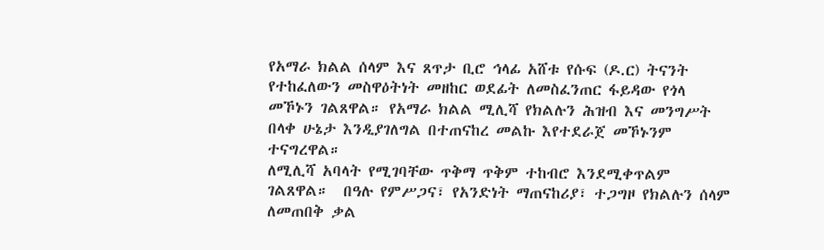የአማራ ክልል ሰላም እና ጸጥታ ቢሮ ኅላፊ አሸቱ የሱፍ (ዶ.ር) ትናንት የተከፈለውን መስዋዕትነት መዘከር ወደፊት ለመስፈንጠር ፋይዳው የጎላ መኾኑን ገልጸዋል። የአማራ ክልል ሚሊሻ የክልሉን ሕዝብ እና መንግሥት በላቀ ሁኔታ እንዲያገለግል በተጠናከረ መልኩ እየተደራጀ መኾኑንም ተናግረዋል።
ለሚሊሻ አባላት የሚገባቸው ጥቅማ ጥቅም ተከብሮ እንደሚቀጥልም ገልጸዋል።  በዓሉ የምሥጋና፣ የአንድነት ማጠናከሪያ፣ ተጋግዞ የክልሉን ሰላም ለመጠበቅ ቃል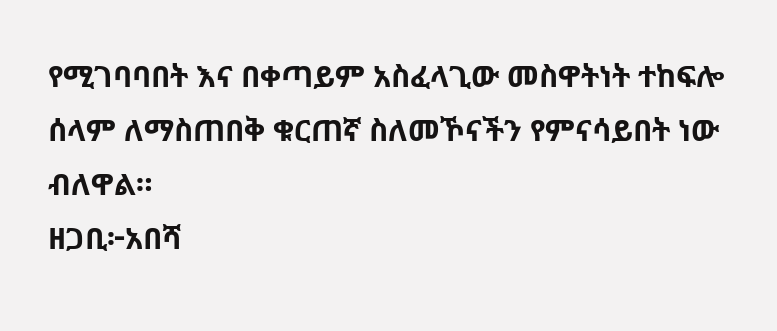የሚገባባበት እና በቀጣይም አስፈላጊው መስዋትነት ተከፍሎ ሰላም ለማስጠበቅ ቁርጠኛ ስለመኾናችን የምናሳይበት ነው ብለዋል።
ዘጋቢ፦አበሻ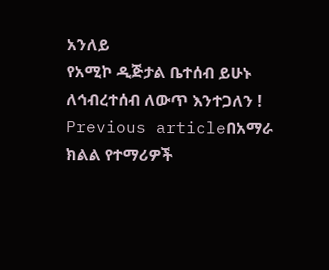አንለይ
የአሚኮ ዲጅታል ቤተሰብ ይሁኑ
ለኅብረተሰብ ለውጥ እንተጋለን !
Previous articleበአማራ ክልል የተማሪዎች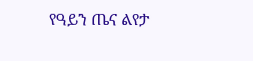የዓይን ጤና ልየታ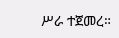ሥራ ተጀመረ።